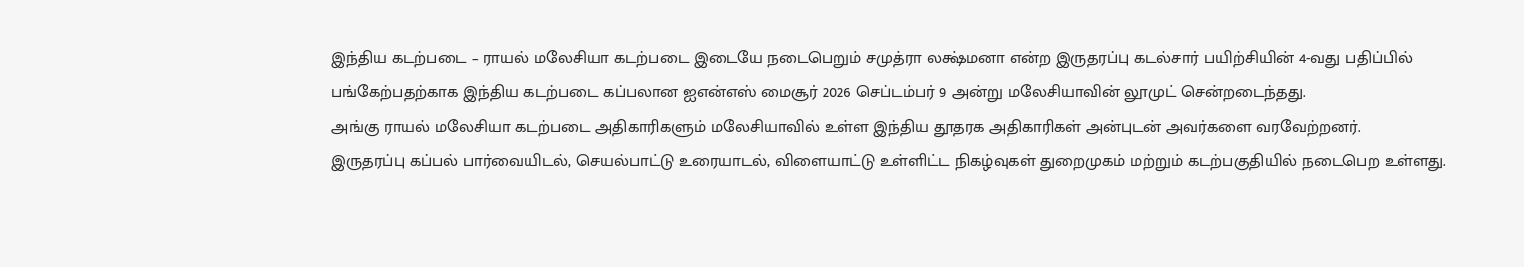இந்திய கடற்படை – ராயல் மலேசியா கடற்படை இடையே நடைபெறும் சமுத்ரா லக்ஷ்மனா என்ற இருதரப்பு கடல்சார் பயிற்சியின் 4-வது பதிப்பில் பங்கேற்பதற்காக இந்திய கடற்படை கப்பலான ஐஎன்எஸ் மைசூர் 2026 செப்டம்பர் 9 அன்று மலேசியாவின் லூமுட் சென்றடைந்தது.
அங்கு ராயல் மலேசியா கடற்படை அதிகாரிகளும் மலேசியாவில் உள்ள இந்திய தூதரக அதிகாரிகள் அன்புடன் அவர்களை வரவேற்றனர்.
இருதரப்பு கப்பல் பார்வையிடல், செயல்பாட்டு உரையாடல், விளையாட்டு உள்ளிட்ட நிகழ்வுகள் துறைமுகம் மற்றும் கடற்பகுதியில் நடைபெற உள்ளது.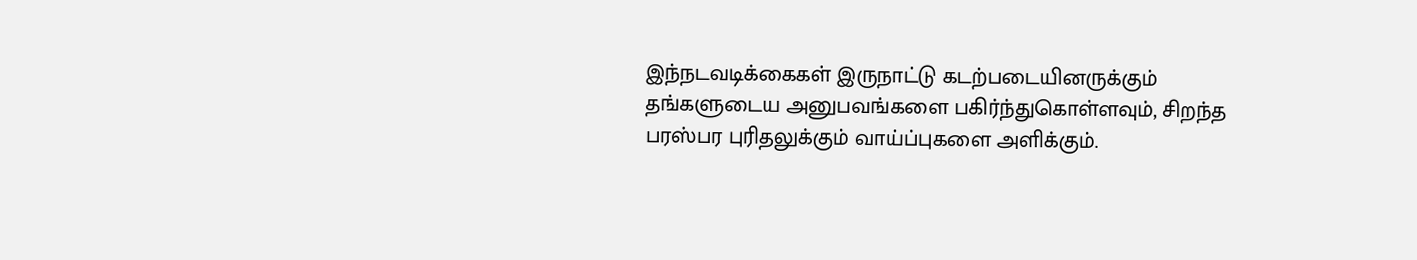இந்நடவடிக்கைகள் இருநாட்டு கடற்படையினருக்கும் தங்களுடைய அனுபவங்களை பகிர்ந்துகொள்ளவும், சிறந்த பரஸ்பர புரிதலுக்கும் வாய்ப்புகளை அளிக்கும்.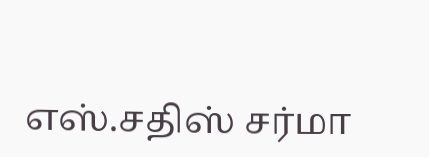எஸ்.சதிஸ் சர்மா